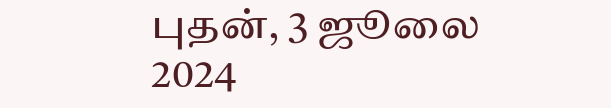புதன், 3 ஜூலை 2024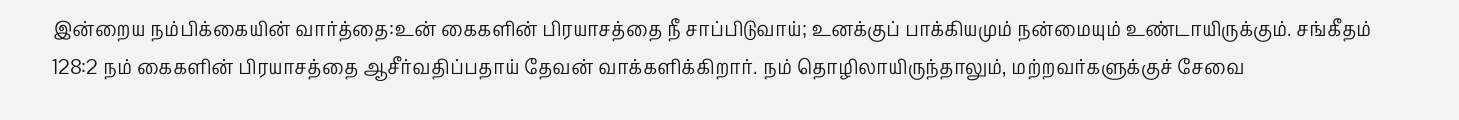இன்றைய நம்பிக்கையின் வார்த்தை:உன் கைகளின் பிரயாசத்தை நீ சாப்பிடுவாய்; உனக்குப் பாக்கியமும் நன்மையும் உண்டாயிருக்கும். சங்கீதம் 128:2 நம் கைகளின் பிரயாசத்தை ஆசீர்வதிப்பதாய் தேவன் வாக்களிக்கிறார். நம் தொழிலாயிருந்தாலும், மற்றவர்களுக்குச் சேவை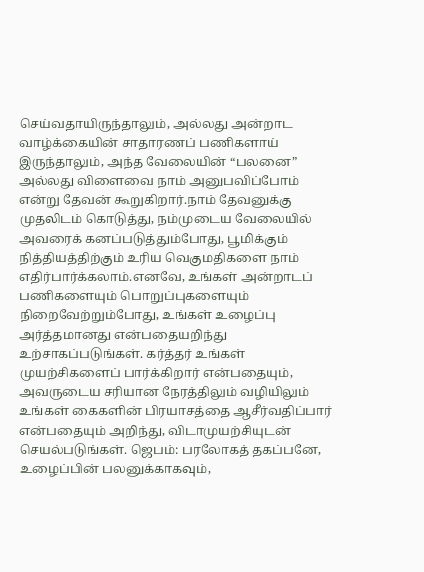செய்வதாயிருந்தாலும், அல்லது அன்றாட வாழ்க்கையின் சாதாரணப் பணிகளாய் இருந்தாலும், அந்த வேலையின் “பலனை” அல்லது விளைவை நாம் அனுபவிப்போம் என்று தேவன் கூறுகிறார்.நாம் தேவனுக்கு முதலிடம் கொடுத்து, நம்முடைய வேலையில் அவரைக் கனப்படுத்தும்போது, பூமிக்கும் நித்தியத்திற்கும் உரிய வெகுமதிகளை நாம் எதிர்பார்க்கலாம்.எனவே, உங்கள் அன்றாடப் பணிகளையும் பொறுப்புகளையும் நிறைவேற்றும்போது, உங்கள் உழைப்பு அர்த்தமானது என்பதையறிந்து உற்சாகப்படுங்கள். கர்த்தர் உங்கள் முயற்சிகளைப் பார்க்கிறார் என்பதையும், அவருடைய சரியான நேரத்திலும் வழியிலும் உங்கள் கைகளின் பிரயாசத்தை ஆசீர்வதிப்பார் என்பதையும் அறிந்து, விடாமுயற்சியுடன் செயல்படுங்கள். ஜெபம்: பரலோகத் தகப்பனே, உழைப்பின் பலனுக்காகவும்,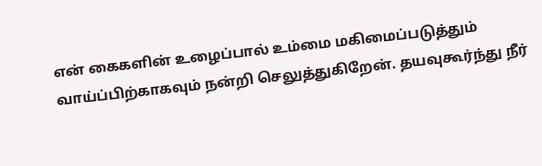என் கைகளின் உழைப்பால் உம்மை மகிமைப்படுத்தும் வாய்ப்பிற்காகவும் நன்றி செலுத்துகிறேன். தயவுகூர்ந்து நீர்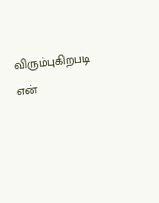விரும்புகிறபடி என்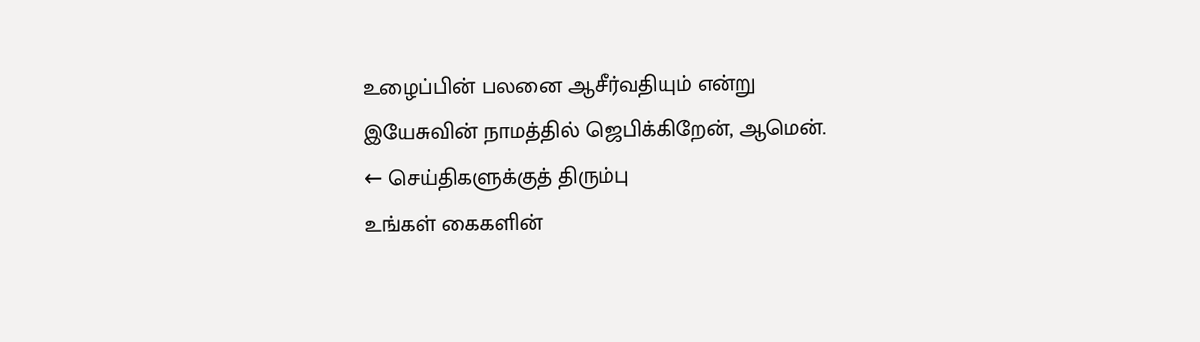உழைப்பின் பலனை ஆசீர்வதியும் என்று இயேசுவின் நாமத்தில் ஜெபிக்கிறேன், ஆமென்.
← செய்திகளுக்குத் திரும்பு
உங்கள் கைகளின்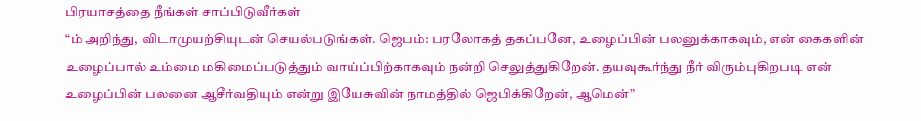பிரயாசத்தை நீங்கள் சாப்பிடுவீர்கள்
“ம் அறிந்து, விடாமுயற்சியுடன் செயல்படுங்கள். ஜெபம்: பரலோகத் தகப்பனே, உழைப்பின் பலனுக்காகவும், என் கைகளின் உழைப்பால் உம்மை மகிமைப்படுத்தும் வாய்ப்பிற்காகவும் நன்றி செலுத்துகிறேன். தயவுகூர்ந்து நீர் விரும்புகிறபடி என் உழைப்பின் பலனை ஆசீர்வதியும் என்று இயேசுவின் நாமத்தில் ஜெபிக்கிறேன், ஆமென்”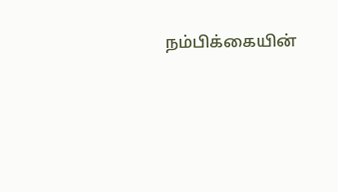நம்பிக்கையின்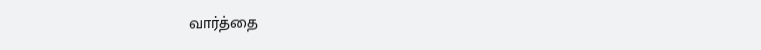வார்த்தை